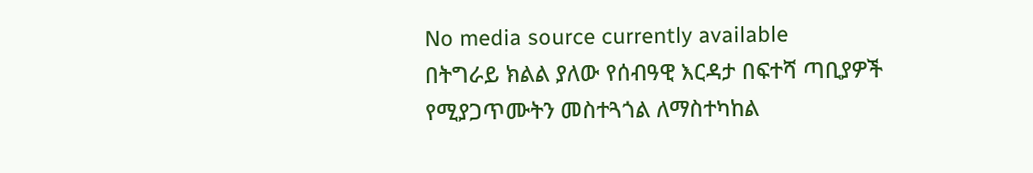No media source currently available
በትግራይ ክልል ያለው የሰብዓዊ እርዳታ በፍተሻ ጣቢያዎች የሚያጋጥሙትን መስተጓጎል ለማስተካከል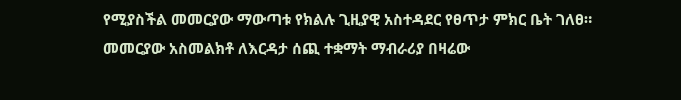የሚያስችል መመርያው ማውጣቱ የክልሉ ጊዚያዊ አስተዳደር የፀጥታ ምክር ቤት ገለፀ። መመርያው አስመልክቶ ለእርዳታ ሰጪ ተቋማት ማብራሪያ በዛሬው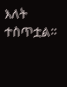እለት ተስጥቷል።